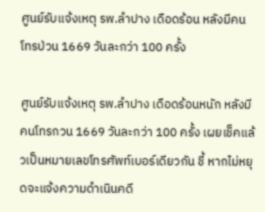ศูนย์รับแจ้งเหตุ รพ.ลำปาง เดือดร้อน หลังมีคนโทรป่วน 1669 วันละกว่า 100 ครั้ง

ศูนย์รับแจ้งเหตุ รพ.ลำปาง เดือดร้อนหนัก หลังมีคนโทรกวน 1669 วันละกว่า 100 ครั้ง เผยเช็คแล้วเป็นหมายเลขโทรศัพท์เบอร์เดียวกัน ชี้ หากไม่หยุดจะแจ้งความดำเนินคดี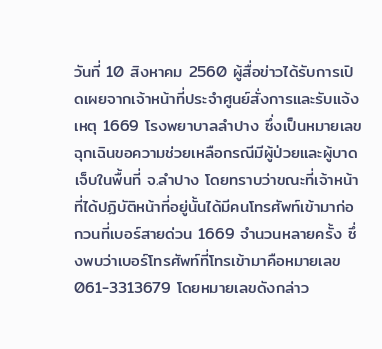วันที่ 10 สิงหาคม 2560 ผู้สื่อข่าวได้รับการเปิดเผยจากเจ้าหน้าที่ประจำศูนย์สั่งการและรับแจ้งเหตุ 1669 โรงพยาบาลลำปาง ซึ่งเป็นหมายเลขฉุกเฉินขอความช่วยเหลือกรณีมีผู้ป่วยและผู้บาดเจ็บในพื้นที่ จ.ลำปาง โดยทราบว่าขณะที่เจ้าหน้าที่ได้ปฏิบัติหน้าที่อยู่นั้นได้มีคนโทรศัพท์เข้ามาก่อกวนที่เบอร์สายด่วน 1669 จำนวนหลายครั้ง ซึ่งพบว่าเบอร์โทรศัพท์ที่โทรเข้ามาคือหมายเลข 061-3313679 โดยหมายเลขดังกล่าว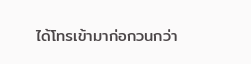ได้โทรเข้ามาก่อกวนกว่า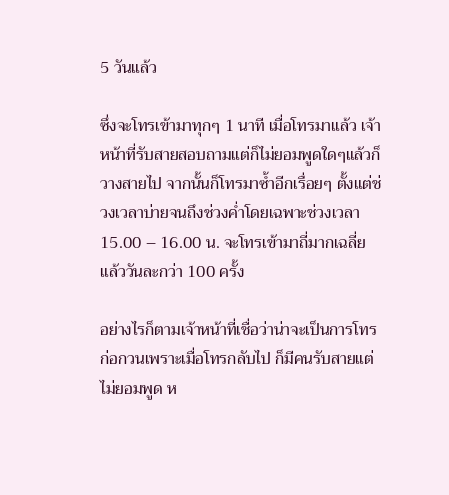5 วันแล้ว

ซึ่งจะโทรเข้ามาทุกๆ 1 นาที เมื่อโทรมาแล้ว เจ้าหน้าที่รับสายสอบถามแต่ก็ไม่ยอมพูดใดๆแล้วก็วางสายไป จากนั้นก็โทรมาซ้ำอีกเรื่อยๆ ตั้งแต่ช่วงเวลาบ่ายจนถึงช่วงค่ำโดยเฉพาะช่วงเวลา 15.00 – 16.00 น. จะโทรเข้ามาถี่มากเฉลี่ยแล้ววันละกว่า 100 ครั้ง

อย่างไรก็ตามเจ้าหน้าที่เชื่อว่าน่าจะเป็นการโทรก่อกวนเพราะเมื่อโทรกลับไป ก็มีคนรับสายแต่ไม่ยอมพูด ห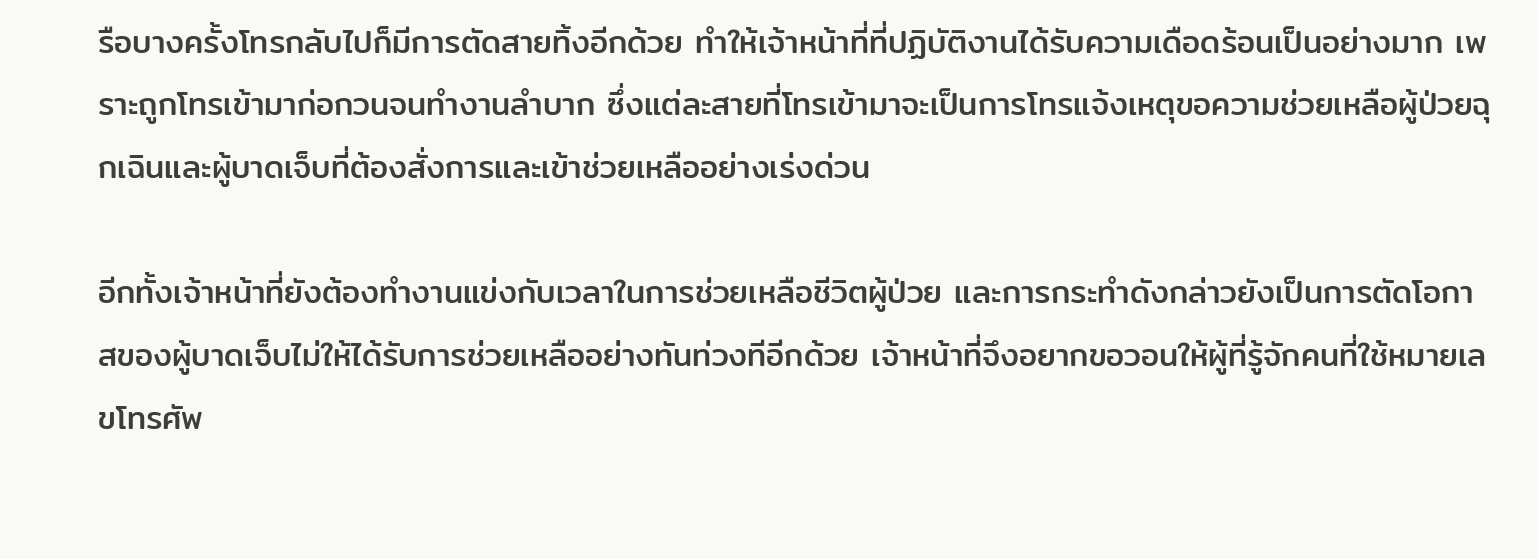รือบางครั้งโทรกลับไปก็มีการตัดสายทิ้งอีกด้วย ทำให้เจ้าหน้าที่ที่ปฏิบัติงานได้รับความเดือดร้อนเป็นอย่างมาก เพราะถูกโทรเข้ามาก่อกวนจนทำงานลำบาก ซึ่งแต่ละสายที่โทรเข้ามาจะเป็นการโทรแจ้งเหตุขอความช่วยเหลือผู้ป่วยฉุกเฉินและผู้บาดเจ็บที่ต้องสั่งการและเข้าช่วยเหลืออย่างเร่งด่วน

อีกทั้งเจ้าหน้าที่ยังต้องทำงานแข่งกับเวลาในการช่วยเหลือชีวิตผู้ป่วย และการกระทำดังกล่าวยังเป็นการตัดโอกาสของผู้บาดเจ็บไม่ให้ได้รับการช่วยเหลืออย่างทันท่วงทีอีกด้วย เจ้าหน้าที่จึงอยากขอวอนให้ผู้ที่รู้จักคนที่ใช้หมายเลขโทรศัพ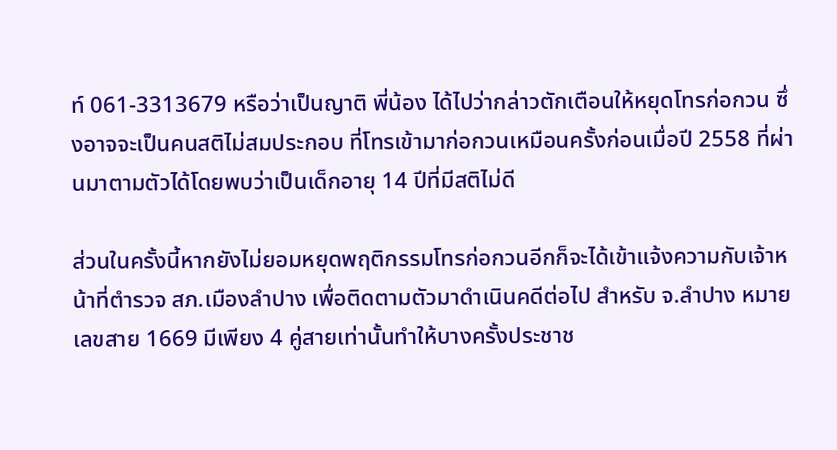ท์ 061-3313679 หรือว่าเป็นญาติ พี่น้อง ได้ไปว่ากล่าวตักเตือนให้หยุดโทรก่อกวน ซึ่งอาจจะเป็นคนสติไม่สมประกอบ ที่โทรเข้ามาก่อกวนเหมือนครั้งก่อนเมื่อปี 2558 ที่ผ่านมาตามตัวได้โดยพบว่าเป็นเด็กอายุ 14 ปีที่มีสติไม่ดี

ส่วนในครั้งนี้หากยังไม่ยอมหยุดพฤติกรรมโทรก่อกวนอีกก็จะได้เข้าแจ้งความกับเจ้าหน้าที่ตำรวจ สภ.เมืองลำปาง เพื่อติดตามตัวมาดำเนินคดีต่อไป สำหรับ จ.ลำปาง หมายเลขสาย 1669 มีเพียง 4 คู่สายเท่านั้นทำให้บางครั้งประชาช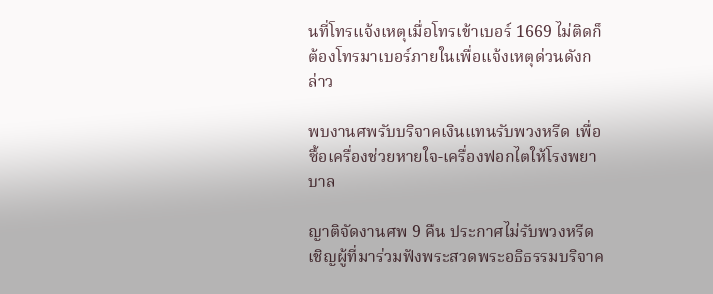นที่โทรแจ้งเหตุเมื่อโทรเข้าเบอร์ 1669 ไม่ติดก็ต้องโทรมาเบอร์ภายในเพื่อแจ้งเหตุด่วนดังกล่าว

พบงานศพรับบริจาคเงินแทนรับพวงหรีด เพื่อซื้อเครื่องช่วยหายใจ-เครื่องฟอกไตให้โรงพยาบาล

ญาติจัดงานศพ 9 คืน ประกาศไม่รับพวงหรีด เชิญผู้ที่มาร่วมฟังพระสวดพระอธิธรรมบริจาค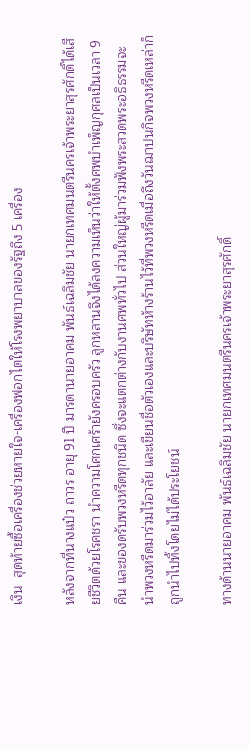เงิน  สุดท้ายซื้อเครื่องช่วยหายใจ-เครื่องฟอกไตให้โรงพยาบาลของรัฐถึง 5 เครื่อง

หลังจากที่นางแป๋ว ถาวร อายุ 91 ปี มารดานายอาคม พันธ์เฉลิมชัย นายกเทศมนตรีนครเจ้าพระยาสุรศักดิ์ได้เสียชีวิตด้วยโรคชรา นำความโศกเศร้ายังครอบครัว ลูกหลานจึงได้ลงความเห็นว่าให้ตั้งศพบำเพ็ญกุศลเป็นเวลา 9 คืน และของดรับพวงหรีดทุกชนิด ซึ่งจะแตกต่างกับงานศพทั่วไป ส่วนใหญ่ผู้มาร่วมฟังพระสวดพระอธิธรรมจะนำพวงหรีดมาร่วมไว้อาลัย และเขียนชื่อตัวเองและบริษัทห้างร้านไว้ที่พวงหรีดเมื่อถึงวันฌาปนกิจพวงหรีดเหล่าก็ถูกนำไปทิ้งโดยไม่ได้ประโยชน์

ทางด้านนายอาคม พันธ์เฉลิมชัย นายกเทศมนตรีนครเจ้าพระยาสุรศักดิ์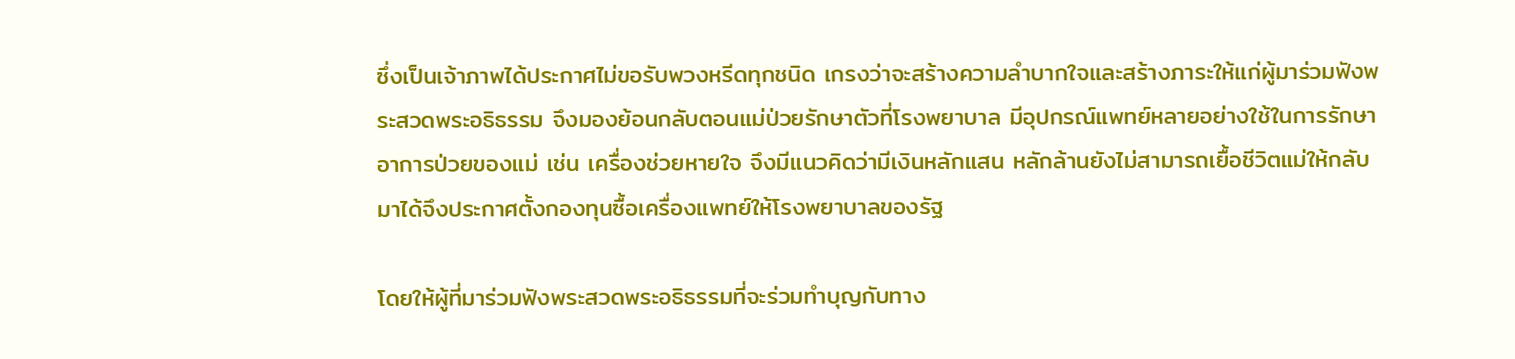ซึ่งเป็นเจ้าภาพได้ประกาศไม่ขอรับพวงหรีดทุกชนิด เกรงว่าจะสร้างความลำบากใจและสร้างภาระให้แก่ผู้มาร่วมฟังพระสวดพระอธิธรรม จึงมองย้อนกลับตอนแม่ป่วยรักษาตัวที่โรงพยาบาล มีอุปกรณ์แพทย์หลายอย่างใช้ในการรักษาอาการป่วยของแม่ เช่น เครื่องช่วยหายใจ จึงมีแนวคิดว่ามีเงินหลักแสน หลักล้านยังไม่สามารถเยื้อชีวิตแม่ให้กลับมาได้จึงประกาศตั้งกองทุนซื้อเครื่องแพทย์ให้โรงพยาบาลของรัฐ

โดยให้ผู้ที่มาร่วมฟังพระสวดพระอธิธรรมที่จะร่วมทำบุญกับทาง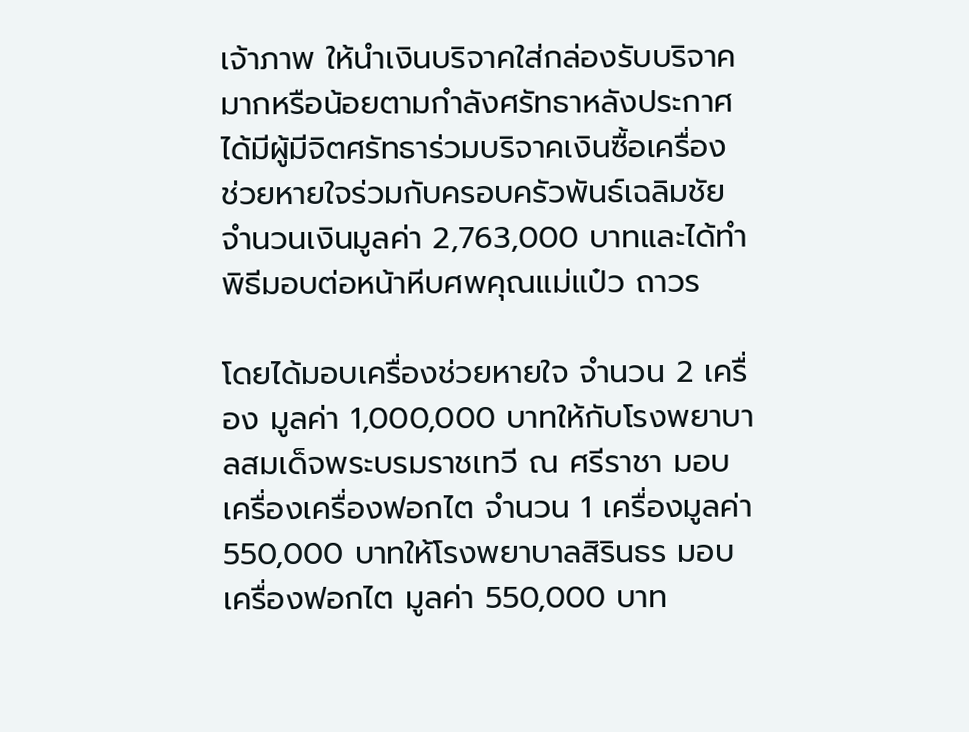เจ้าภาพ ให้นำเงินบริจาคใส่กล่องรับบริจาค มากหรือน้อยตามกำลังศรัทธาหลังประกาศได้มีผู้มีจิตศรัทธาร่วมบริจาคเงินซื้อเครื่อง ช่วยหายใจร่วมกับครอบครัวพันธ์เฉลิมชัย จำนวนเงินมูลค่า 2,763,000 บาทและได้ทำพิธีมอบต่อหน้าหีบศพคุณแม่แป๋ว ถาวร

โดยได้มอบเครื่องช่วยหายใจ จำนวน 2 เครื่อง มูลค่า 1,000,000 บาทให้กับโรงพยาบาลสมเด็จพระบรมราชเทวี ณ ศรีราชา มอบเครื่องเครื่องฟอกไต จำนวน 1 เครื่องมูลค่า 550,000 บาทให้โรงพยาบาลสิรินธร มอบเครื่องฟอกไต มูลค่า 550,000 บาท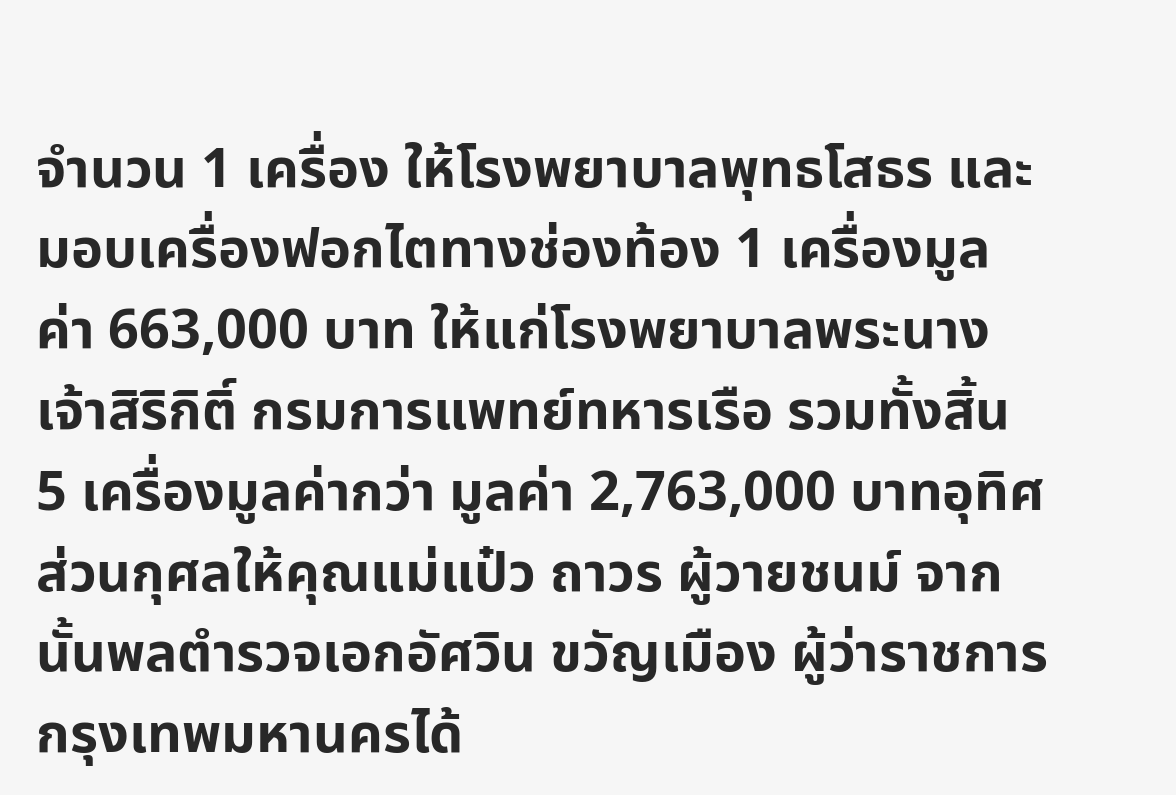จำนวน 1 เครื่อง ให้โรงพยาบาลพุทธโสธร และมอบเครื่องฟอกไตทางช่องท้อง 1 เครื่องมูลค่า 663,000 บาท ให้แก่โรงพยาบาลพระนางเจ้าสิริกิติ์ กรมการแพทย์ทหารเรือ รวมทั้งสิ้น 5 เครื่องมูลค่ากว่า มูลค่า 2,763,000 บาทอุทิศส่วนกุศลให้คุณแม่แป๋ว ถาวร ผู้วายชนม์ จากนั้นพลตำรวจเอกอัศวิน ขวัญเมือง ผู้ว่าราชการกรุงเทพมหานครได้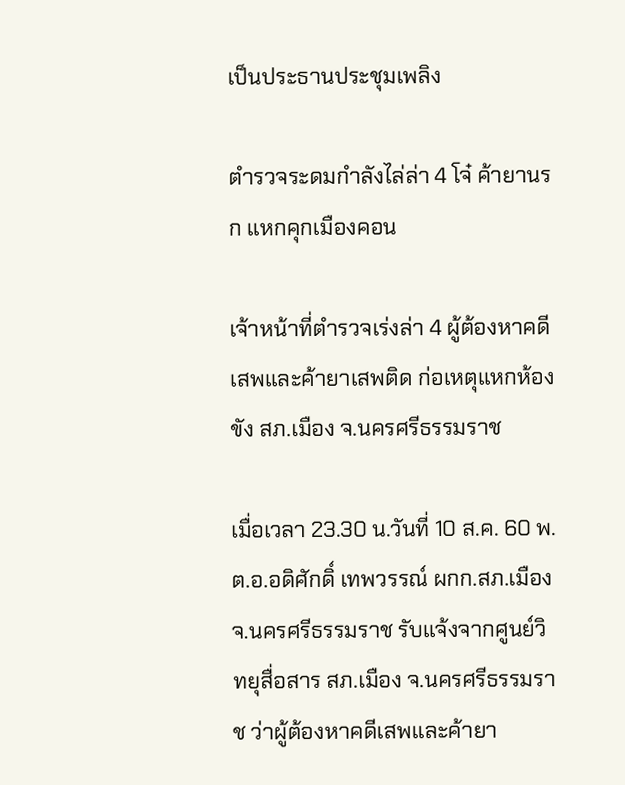เป็นประธานประชุมเพลิง

ตำรวจระดมกำลังไล่ล่า 4 โจ๋ ค้ายานรก แหกคุกเมืองคอน

เจ้าหน้าที่ตำรวจเร่งล่า 4 ผู้ต้องหาคดีเสพและค้ายาเสพติด ก่อเหตุแหกห้องขัง สภ.เมือง จ.นครศรีธรรมราช

เมื่อเวลา 23.30 น.วันที่ 10 ส.ค. 60 พ.ต.อ.อดิศักดิ์ เทพวรรณ์ ผกก.สภ.เมือง จ.นครศรีธรรมราช รับแจ้งจากศูนย์วิทยุสื่อสาร สภ.เมือง จ.นครศรีธรรมราช ว่าผู้ต้องหาคดีเสพและค้ายา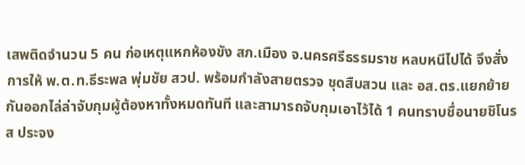เสพติดจำนวน 5 คน ก่อเหตุแหกห้องขัง สภ.เมือง จ.นครศรีธรรมราช หลบหนีไปได้ จึงสั่งการให้ พ.ต.ท.ธีระพล พุ่มชัย สวป. พร้อมกำลังสายตรวจ ชุดสืบสวน และ อส.ตร.แยกย้ายกันออกไล่ล่าจับกุมผู้ต้องหาทั้งหมดทันที และสามารถจับกุมเอาไว้ได้ 1 คนทราบชื่อนายชิโนรส ประจง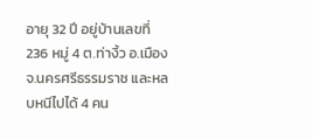อายุ 32 ปี อยู่บ้านเลขที่ 236 หมู่ 4 ต.ท่างิ้ว อ.เมือง จ.นครศรีธรรมราช และหลบหนีไปได้ 4 คน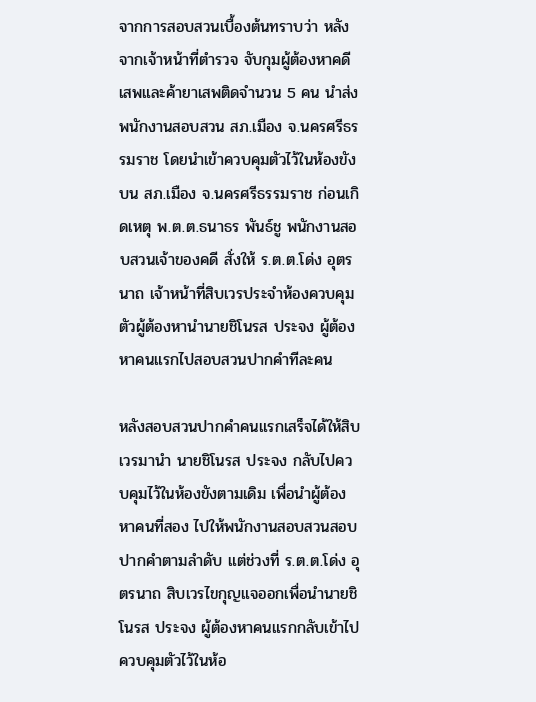จากการสอบสวนเบื้องต้นทราบว่า หลังจากเจ้าหน้าที่ตำรวจ จับกุมผู้ต้องหาคดีเสพและค้ายาเสพติดจำนวน 5 คน นำส่งพนักงานสอบสวน สภ.เมือง จ.นครศรีธรรมราช โดยนำเข้าควบคุมตัวไว้ในห้องขังบน สภ.เมือง จ.นครศรีธรรมราช ก่อนเกิดเหตุ พ.ต.ต.ธนาธร พันธ์ชู พนักงานสอบสวนเจ้าของคดี สั่งให้ ร.ต.ต.โด่ง อุตรนาถ เจ้าหน้าที่สิบเวรประจำห้องควบคุมตัวผู้ต้องหานำนายชิโนรส ประจง ผู้ต้องหาคนแรกไปสอบสวนปากคำทีละคน

หลังสอบสวนปากคำคนแรกเสร็จได้ให้สิบเวรมานำ นายชิโนรส ประจง กลับไปควบคุมไว้ในห้องขังตามเดิม เพื่อนำผู้ต้องหาคนที่สอง ไปให้พนักงานสอบสวนสอบปากคำตามลำดับ แต่ช่วงที่ ร.ต.ต.โด่ง อุตรนาถ สิบเวรไขกุญแจออกเพื่อนำนายชิโนรส ประจง ผู้ต้องหาคนแรกกลับเข้าไปควบคุมตัวไว้ในห้อ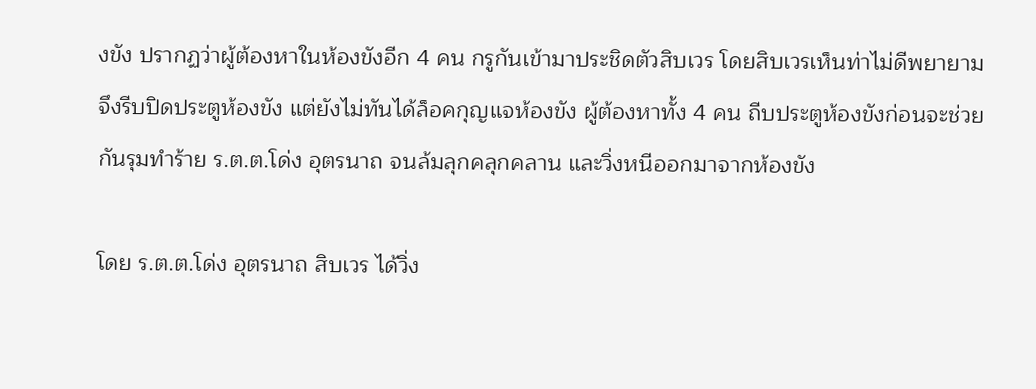งขัง ปรากฏว่าผู้ต้องหาในห้องขังอีก 4 คน กรูกันเข้ามาประชิดตัวสิบเวร โดยสิบเวรเห็นท่าไม่ดีพยายาม จึงรีบปิดประตูห้องขัง แต่ยังไม่ทันได้ล็อคกุญแจห้องขัง ผู้ต้องหาทั้ง 4 คน ถีบประตูห้องขังก่อนจะช่วยกันรุมทำร้าย ร.ต.ต.โด่ง อุตรนาถ จนล้มลุกคลุกคลาน และวิ่งหนีออกมาจากห้องขัง

โดย ร.ต.ต.โด่ง อุตรนาถ สิบเวร ได้วิ่ง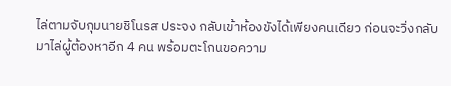ไล่ตามจับกุมนายชิโนรส ประจง กลับเข้าห้องขังได้เพียงคนเดียว ก่อนจะวิ่งกลับมาไล่ผู้ต้องหาอีก 4 คน พร้อมตะโกนขอความ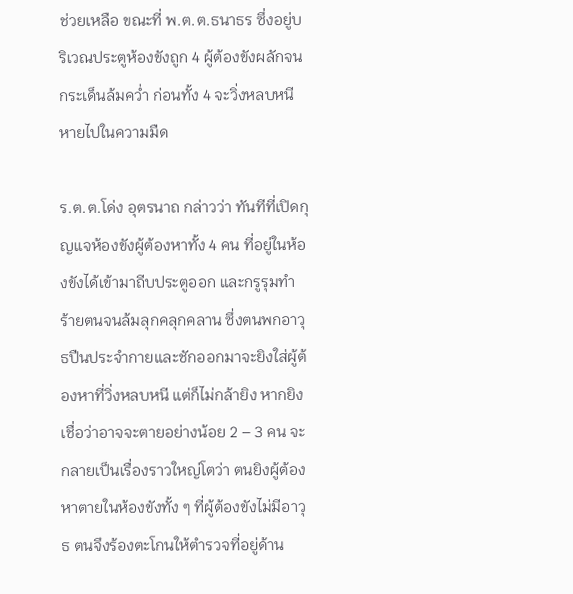ช่วยเหลือ ขณะที่ พ.ต.ต.ธนาธร ซึ่งอยู่บริเวณประตูห้องขังถูก 4 ผู้ต้องขังผลักจนกระเด็นล้มคว่ำ ก่อนทั้ง 4 จะวิ่งหลบหนีหายไปในความมืด

ร.ต.ต.โด่ง อุตรนาถ กล่าวว่า ทันทีที่เปิดกุญแจห้องขังผู้ต้องหาทั้ง 4 คน ที่อยู่ในห้องขังได้เข้ามาถีบประตูออก และกรูรุมทำร้ายตนจนล้มลุกคลุกคลาน ซึ่งตนพกอาวุธปืนประจำกายและชักออกมาจะยิงใส่ผู้ต้องหาที่วิ่งหลบหนี แต่ก็ไม่กล้ายิง หากยิงเชื่อว่าอาจจะตายอย่างน้อย 2 – 3 คน จะกลายเป็นเรื่องราวใหญ่โตว่า ตนยิงผู้ต้องหาตายในห้องขังทั้ง ๆ ที่ผู้ต้องขังไม่มีอาวุธ ตนจึงร้องตะโกนให้ตำรวจที่อยู่ด้าน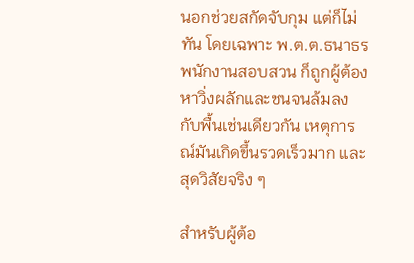นอกช่วยสกัดจับกุม แต่ก็ไม่ทัน โดยเฉพาะ พ.ต.ต.ธนาธร พนักงานสอบสวน ก็ถูกผู้ต้องหาวิ่งผลักและชนจนล้มลงกับพื้นเช่นเดียวกัน เหตุการณ์มันเกิดขึ้นรวดเร็วมาก และสุดวิสัยจริง ๆ

สำหรับผู้ต้อ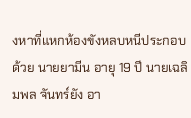งหาที่แหกห้องขังหลบหนีประกอบด้วย นายยามีน อายุ 19 ปี นายเฉลิมพล จันทร์ยัง อา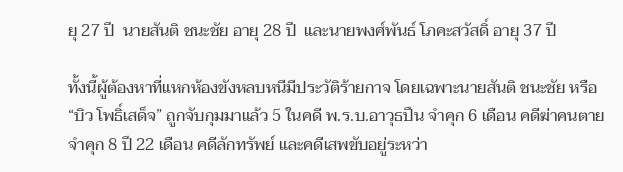ยุ 27 ปี  นายสันติ ชนะชัย อายุ 28 ปี  และนายพงศ์พันธ์ โภคะสวัสดิ์ อายุ 37 ปี

ทั้งนี้ผู้ต้องหาที่แหกห้องขังหลบหนีมีประวัติร้ายกาจ โดยเฉพาะนายสันติ ชนะชัย หรือ “บิว โพธิ์เสด็จ” ถูกจับกุมมาแล้ว 5 ในคดี พ.ร.บ.อาวุธปืน จำคุก 6 เดือน คดีฆ่าคนตายจำคุก 8 ปี 22 เดือน คดีลักทรัพย์ และคดีเสพขับอยู่ระหว่า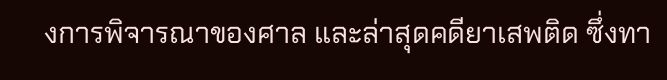งการพิจารณาของศาล และล่าสุดคดียาเสพติด ซึ่งทา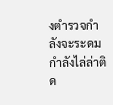งตำรวจกำลังจะระดมกำลังไล่ล่าติด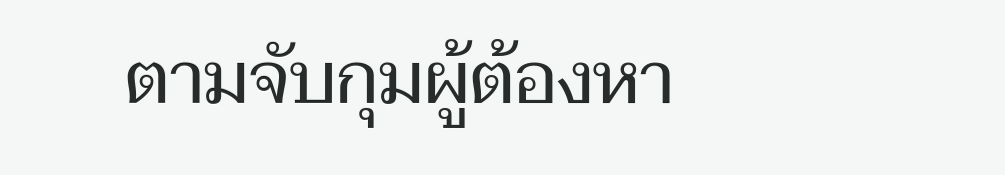ตามจับกุมผู้ต้องหา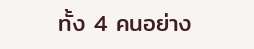ทั้ง 4 คนอย่าง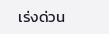เร่งด่วน